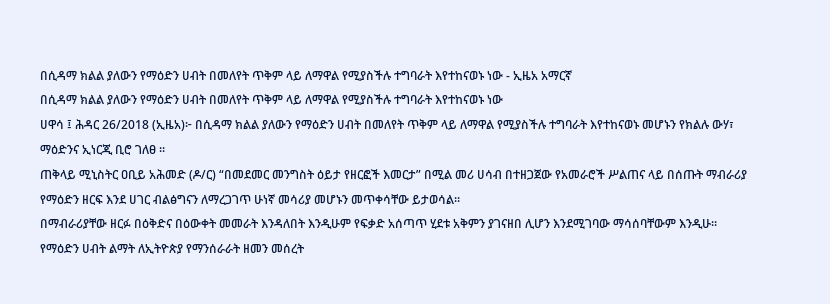በሲዳማ ክልል ያለውን የማዕድን ሀብት በመለየት ጥቅም ላይ ለማዋል የሚያስችሉ ተግባራት እየተከናወኑ ነው - ኢዜአ አማርኛ
በሲዳማ ክልል ያለውን የማዕድን ሀብት በመለየት ጥቅም ላይ ለማዋል የሚያስችሉ ተግባራት እየተከናወኑ ነው
ሀዋሳ ፤ ሕዳር 26/2018 (ኢዜአ)፦ በሲዳማ ክልል ያለውን የማዕድን ሀብት በመለየት ጥቅም ላይ ለማዋል የሚያስችሉ ተግባራት እየተከናወኑ መሆኑን የክልሉ ውሃ፣ ማዕድንና ኢነርጂ ቢሮ ገለፀ ፡፡
ጠቅላይ ሚኒስትር ዐቢይ አሕመድ (ዶ/ር) “በመደመር መንግስት ዕይታ የዘርፎች እመርታ” በሚል መሪ ሀሳብ በተዘጋጀው የአመራሮች ሥልጠና ላይ በሰጡት ማብራሪያ የማዕድን ዘርፍ እንደ ሀገር ብልፅግናን ለማረጋገጥ ሁነኛ መሳሪያ መሆኑን መጥቀሳቸው ይታወሳል፡፡
በማብራሪያቸው ዘርፉ በዕቅድና በዕውቀት መመራት እንዳለበት እንዲሁም የፍቃድ አሰጣጥ ሂደቱ አቅምን ያገናዘበ ሊሆን እንደሚገባው ማሳሰባቸውም እንዲሁ፡፡
የማዕድን ሀብት ልማት ለኢትዮጵያ የማንሰራራት ዘመን መሰረት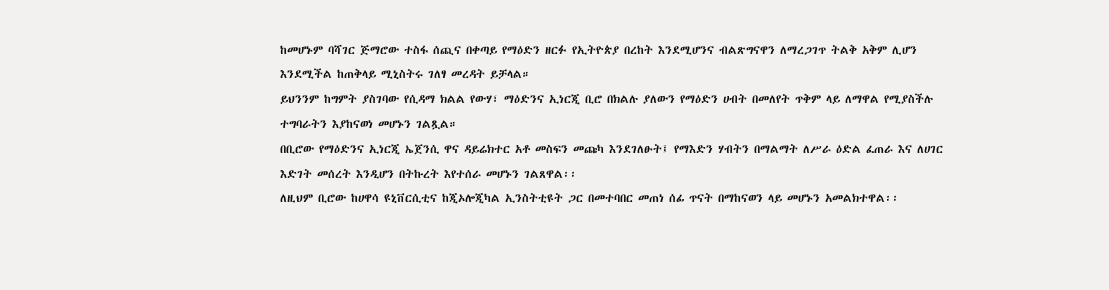ከመሆኑም ባሻገር ጅማሮው ተስፋ ሰጪና በቀጣይ የማዕድን ዘርፉ የኢትዮጵያ በረከት እንደሚሆንና ብልጽግናዋን ለማረጋገጥ ትልቅ አቅም ሊሆን እንደሚችል ከጠቅላይ ሚኒስትሩ ገለፃ መረዳት ይቻላል።
ይህንንም ከግምት ያስገባው የሲዳማ ክልል የውሃ፣ ማዕድንና ኢነርጂ ቢሮ በክልሉ ያለውን የማዕድን ሀብት በመለየት ጥቅም ላይ ለማዋል የሚያስችሉ ተግባራትን እያከናወነ መሆኑን ገልጿል።
በቢሮው የማዕድንና ኢነርጂ ኤጀንሲ ዋና ዳይሬክተር አቶ መስፍን መጩካ እንደገለፁት፤ የማእድን ሃብትን በማልማት ለሥራ ዕድል ፈጠራ እና ለሀገር እድገት መሰረት እንዲሆን በትኩረት እየተሰራ መሆኑን ገልጸዋል፡፡
ለዚህም ቢሮው ከሀዋሳ ዩኒቨርሲቲና ከጂኦሎጂካል ኢንስትቲዩት ጋር በመተባበር መጠነ ሰፊ ጥናት በማከናወን ላይ መሆኑን አመልክተዋል፡፡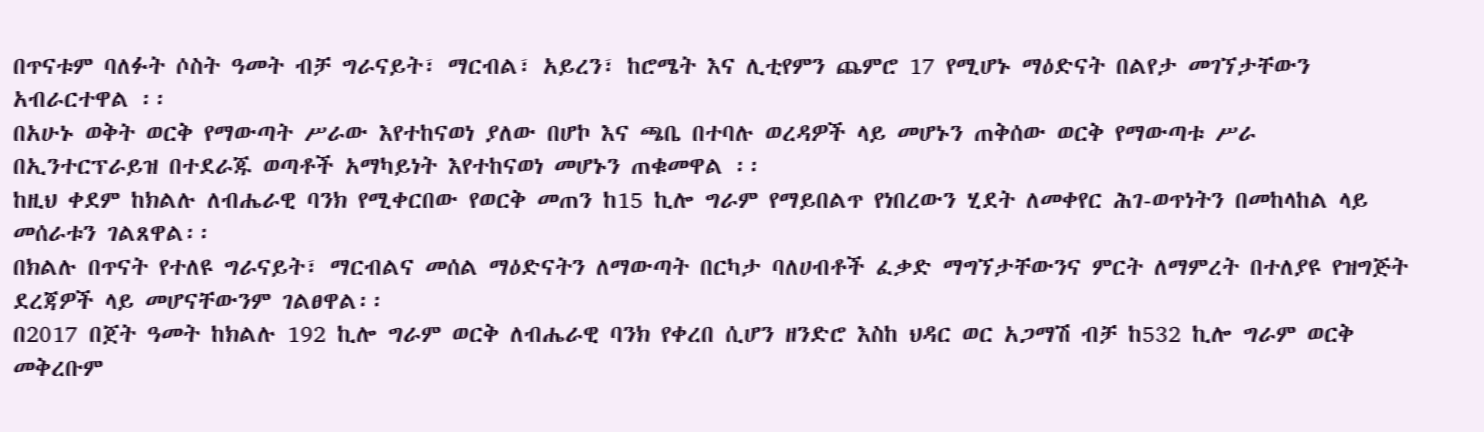በጥናቱም ባለፉት ሶስት ዓመት ብቻ ግራናይት፣ ማርብል፣ አይረን፣ ከሮሜት እና ሊቲየምን ጨምሮ 17 የሚሆኑ ማዕድናት በልየታ መገኘታቸውን አብራርተዋል ፡፡
በአሁኑ ወቅት ወርቅ የማውጣት ሥራው እየተከናወነ ያለው በሆኮ እና ጫቤ በተባሉ ወረዳዎች ላይ መሆኑን ጠቅሰው ወርቅ የማውጣቱ ሥራ በኢንተርፕራይዝ በተደራጁ ወጣቶች አማካይነት እየተከናወነ መሆኑን ጠቁመዋል ፡፡
ከዚህ ቀደም ከክልሉ ለብሔራዊ ባንክ የሚቀርበው የወርቅ መጠን ከ15 ኪሎ ግራም የማይበልጥ የነበረውን ሂደት ለመቀየር ሕገ-ወጥነትን በመከላከል ላይ መሰራቱን ገልጸዋል፡፡
በክልሉ በጥናት የተለዩ ግራናይት፣ ማርብልና መሰል ማዕድናትን ለማውጣት በርካታ ባለሀብቶች ፈቃድ ማግኘታቸውንና ምርት ለማምረት በተለያዩ የዝግጅት ደረጃዎች ላይ መሆናቸውንም ገልፀዋል፡፡
በ2017 በጀት ዓመት ከክልሉ 192 ኪሎ ግራም ወርቅ ለብሔራዊ ባንክ የቀረበ ሲሆን ዘንድሮ እስከ ህዳር ወር አጋማሽ ብቻ ከ532 ኪሎ ግራም ወርቅ መቅረቡም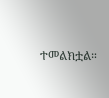ተመልክቷል።